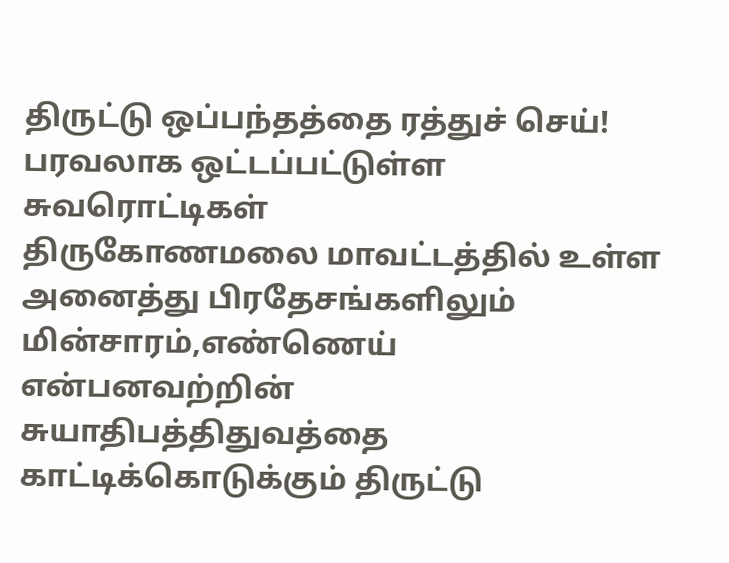திருட்டு ஒப்பந்தத்தை ரத்துச் செய்! பரவலாக ஒட்டப்பட்டுள்ள சுவரொட்டிகள்
திருகோணமலை மாவட்டத்தில் உள்ள அனைத்து பிரதேசங்களிலும் மின்சாரம்,எண்ணெய் என்பனவற்றின் சுயாதிபத்திதுவத்தை காட்டிக்கொடுக்கும் திருட்டு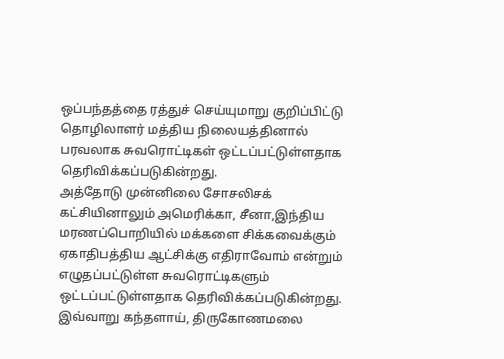ஒப்பந்தத்தை ரத்துச் செய்யுமாறு குறிப்பிட்டு தொழிலாளர் மத்திய நிலையத்தினால் பரவலாக சுவரொட்டிகள் ஒட்டப்பட்டுள்ளதாக தெரிவிக்கப்படுகின்றது.
அத்தோடு முன்னிலை சோசலிசக் கட்சியினாலும் அமெரிக்கா, சீனா,இந்திய மரணப்பொறியில் மக்களை சிக்கவைக்கும் ஏகாதிபத்திய ஆட்சிக்கு எதிராவோம் என்றும் எழுதப்பட்டுள்ள சுவரொட்டிகளும் ஒட்டப்பட்டுள்ளதாக தெரிவிக்கப்படுகின்றது.
இவ்வாறு கந்தளாய், திருகோணமலை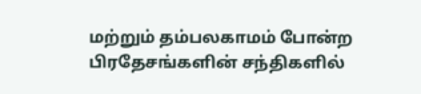மற்றும் தம்பலகாமம் போன்ற பிரதேசங்களின் சந்திகளில்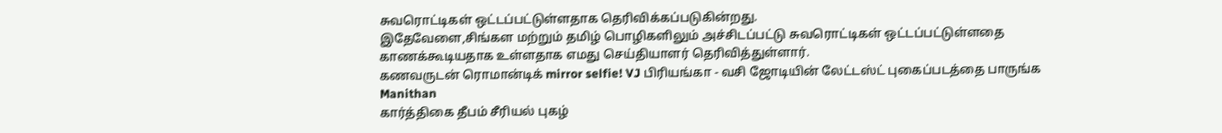சுவரொட்டிகள் ஒட்டப்பட்டுள்ளதாக தெரிவிக்கப்படுகின்றது.
இதேவேளை,சிங்கள மற்றும் தமிழ் பொழிகளிலும் அச்சிடப்பட்டு சுவரொட்டிகள் ஒட்டப்பட்டுள்ளதை காணக்கூடியதாக உள்ளதாக எமது செய்தியாளர் தெரிவித்துள்ளார்.
கணவருடன் ரொமான்டிக் mirror selfie! VJ பிரியங்கா - வசி ஜோடியின் லேட்டஸ்ட் புகைப்படத்தை பாருங்க Manithan
கார்த்திகை தீபம் சீரியல் புகழ்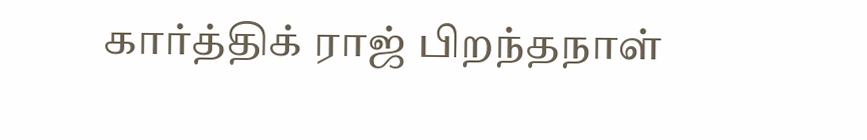கார்த்திக் ராஜ் பிறந்தநாள்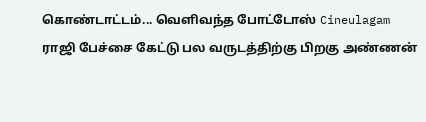கொண்டாட்டம்... வெளிவந்த போட்டோஸ் Cineulagam
ராஜி பேச்சை கேட்டு பல வருடத்திற்கு பிறகு அண்ணன்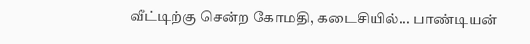வீட்டிற்கு சென்ற கோமதி, கடைசியில்... பாண்டியன்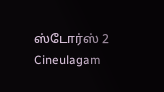ஸ்டோர்ஸ் 2 Cineulagam